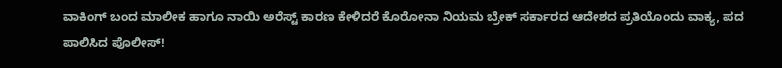ವಾಕಿಂಗ್ ಬಂದ ಮಾಲೀಕ ಹಾಗೂ ನಾಯಿ ಅರೆಸ್ಟ್ ಕಾರಣ ಕೇಳಿದರೆ ಕೊರೋನಾ ನಿಯಮ ಬ್ರೇಕ್ ಸರ್ಕಾರದ ಆದೇಶದ ಪ್ರತಿಯೊಂದು ವಾಕ್ಯ, ಪದ ಪಾಲಿಸಿದ ಪೊಲೀಸ್!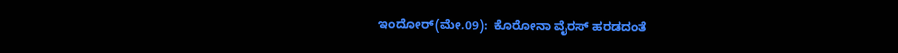ಇಂದೋರ್(ಮೇ.09):  ಕೊರೋನಾ ವೈರಸ್ ಹರಡದಂತೆ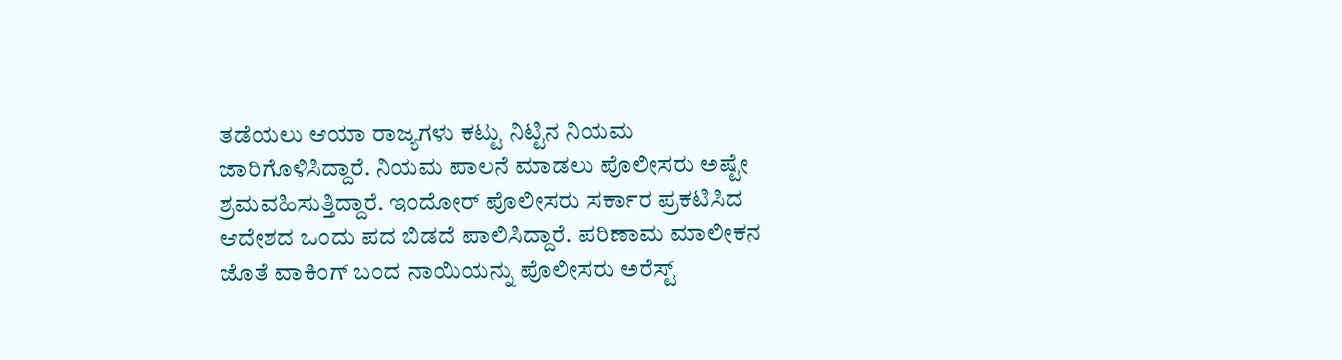ತಡೆಯಲು ಆಯಾ ರಾಜ್ಯಗಳು ಕಟ್ಟು ನಿಟ್ಟಿನ ನಿಯಮ ಜಾರಿಗೊಳಿಸಿದ್ದಾರೆ. ನಿಯಮ ಪಾಲನೆ ಮಾಡಲು ಪೊಲೀಸರು ಅಷ್ಟೇ ಶ್ರಮವಹಿಸುತ್ತಿದ್ದಾರೆ. ಇಂದೋರ್ ಪೊಲೀಸರು ಸರ್ಕಾರ ಪ್ರಕಟಿಸಿದ ಆದೇಶದ ಒಂದು ಪದ ಬಿಡದೆ ಪಾಲಿಸಿದ್ದಾರೆ. ಪರಿಣಾಮ ಮಾಲೀಕನ ಜೊತೆ ವಾಕಿಂಗ್ ಬಂದ ನಾಯಿಯನ್ನು ಪೊಲೀಸರು ಅರೆಸ್ಟ್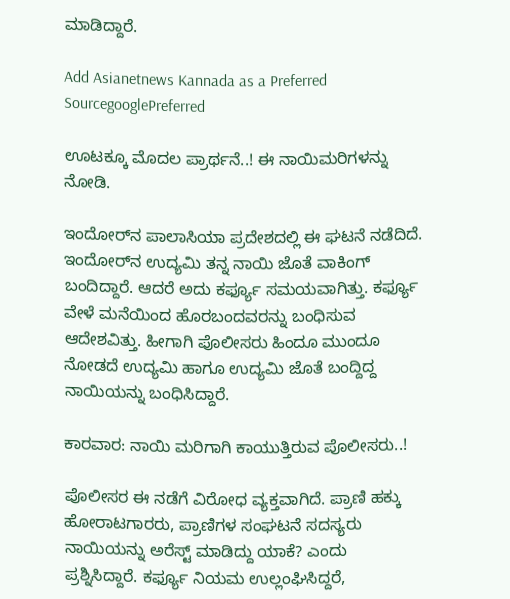ಮಾಡಿದ್ದಾರೆ.

Add Asianetnews Kannada as a Preferred SourcegooglePreferred

ಊಟಕ್ಕೂ ಮೊದಲ ಪ್ರಾರ್ಥನೆ..! ಈ ನಾಯಿಮರಿಗಳನ್ನು ನೋಡಿ.

ಇಂದೋರ್‌ನ ಪಾಲಾಸಿಯಾ ಪ್ರದೇಶದಲ್ಲಿ ಈ ಘಟನೆ ನಡೆದಿದೆ. ಇಂದೋರ್‌ನ ಉದ್ಯಮಿ ತನ್ನ ನಾಯಿ ಜೊತೆ ವಾಕಿಂಗ್ ಬಂದಿದ್ದಾರೆ. ಆದರೆ ಅದು ಕರ್ಫ್ಯೂ ಸಮಯವಾಗಿತ್ತು. ಕರ್ಫ್ಯೂ ವೇಳೆ ಮನೆಯಿಂದ ಹೊರಬಂದವರನ್ನು ಬಂಧಿಸುವ ಆದೇಶವಿತ್ತು. ಹೀಗಾಗಿ ಪೊಲೀಸರು ಹಿಂದೂ ಮುಂದೂ ನೋಡದೆ ಉದ್ಯಮಿ ಹಾಗೂ ಉದ್ಯಮಿ ಜೊತೆ ಬಂದ್ದಿದ್ದ ನಾಯಿಯನ್ನು ಬಂಧಿಸಿದ್ದಾರೆ.

ಕಾರವಾರ: ನಾಯಿ ಮರಿಗಾಗಿ ಕಾಯುತ್ತಿರುವ ಪೊಲೀಸರು..!

ಪೊಲೀಸರ ಈ ನಡೆಗೆ ವಿರೋಧ ವ್ಯಕ್ತವಾಗಿದೆ. ಪ್ರಾಣಿ ಹಕ್ಕು ಹೋರಾಟಗಾರರು, ಪ್ರಾಣಿಗಳ ಸಂಘಟನೆ ಸದಸ್ಯರು ನಾಯಿಯನ್ನು ಅರೆಸ್ಟ್ ಮಾಡಿದ್ದು ಯಾಕೆ? ಎಂದು ಪ್ರಶ್ನಿಸಿದ್ದಾರೆ. ಕರ್ಫ್ಯೂ ನಿಯಮ ಉಲ್ಲಂಘಿಸಿದ್ದರೆ,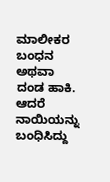ಮಾಲೀಕರ ಬಂಧನ ಅಥವಾ ದಂಡ ಹಾಕಿ. ಆದರೆ ನಾಯಿಯನ್ನು ಬಂಧಿಸಿದ್ದು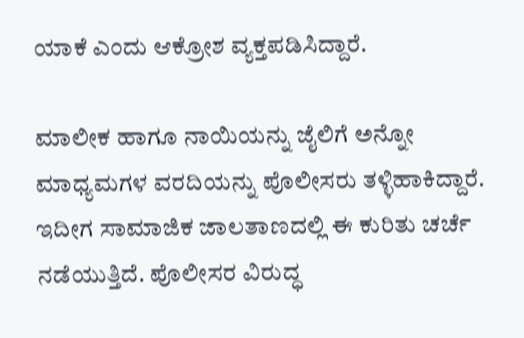ಯಾಕೆ ಎಂದು ಆಕ್ರೋಶ ವ್ಯಕ್ತಪಡಿಸಿದ್ದಾರೆ.

ಮಾಲೀಕ ಹಾಗೂ ನಾಯಿಯನ್ನು ಜೈಲಿಗೆ ಅನ್ನೋ ಮಾಧ್ಯಮಗಳ ವರದಿಯನ್ನು ಪೊಲೀಸರು ತಳ್ಳಿಹಾಕಿದ್ದಾರೆ. ಇದೀಗ ಸಾಮಾಜಿಕ ಜಾಲತಾಣದಲ್ಲಿ ಈ ಕುರಿತು ಚರ್ಚೆ ನಡೆಯುತ್ತಿದೆ. ಪೊಲೀಸರ ವಿರುದ್ಧ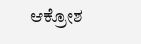ಆಕ್ರೋಶ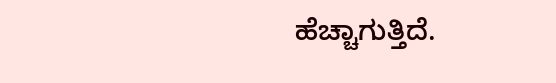ಹೆಚ್ಚಾಗುತ್ತಿದೆ.